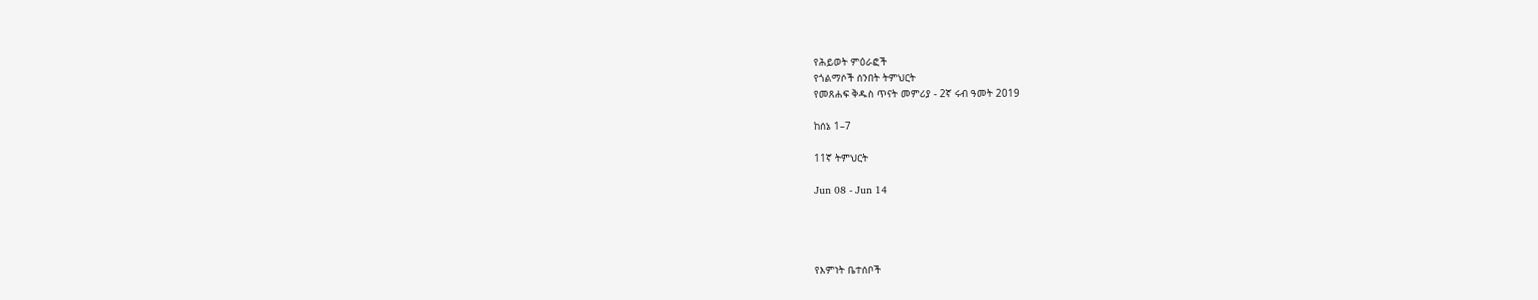የሕይወት ምዕራፎች
የጎልማሶች ሰንበት ትምህርት
የመጸሐፍ ቅዱስ ጥናት መምሪያ - 2ኛ ሩብ ዓመት 2019

ከሰኔ 1–7

11ኛ ትምህርት

Jun 08 - Jun 14




የእምነት ቤተሰቦች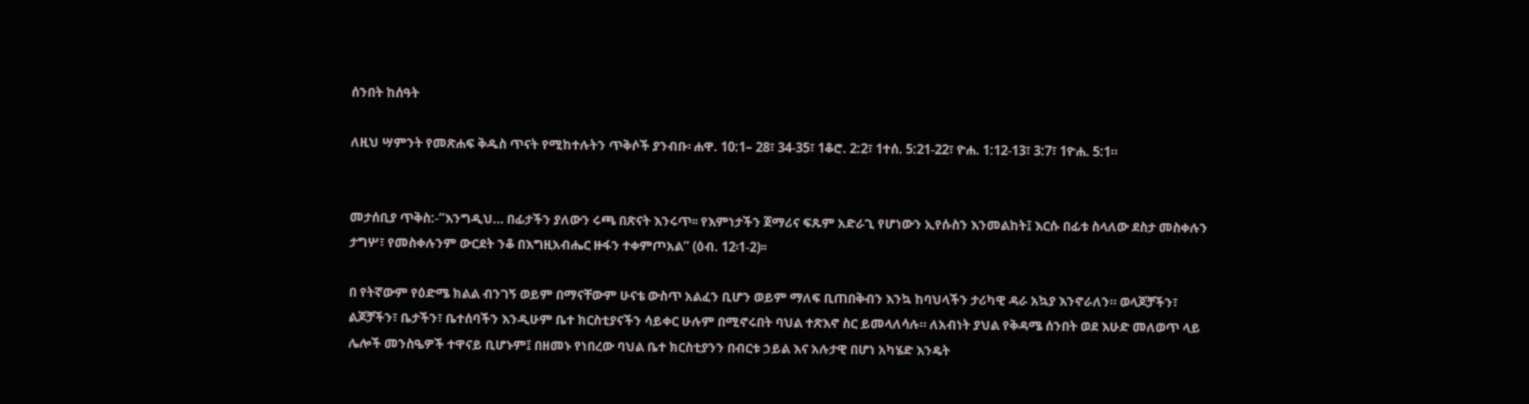ሰንበት ከሰዓት

ለዚህ ሣምንት የመጽሐፍ ቅዱስ ጥናት የሚከተሉትን ጥቅሶች ያንብቡ፡ ሐዋ. 10:1– 28፣ 34-35፣ 1ቆሮ. 2:2፣ 1ተሰ. 5:21-22፣ ዮሐ. 1:12-13፣ 3:7፣ 1ዮሐ. 5:1።


መታሰቢያ ጥቅስ:-“እንግዲህ… በፊታችን ያለውን ሩጫ በጽናት እንሩጥ፡፡ የእምነታችን ጀማሪና ፍጹም አድራጊ የሆነውን ኢየሱስን እንመልከት፤ እርሱ በፊቱ ስላለው ደስታ መስቀሉን ታግሦ፣ የመስቀሉንም ውርደት ንቆ በእግዚአብሔር ዙፋን ተቀምጦአል” (ዕብ. 12፡1-2)፡፡

በ የትኛውም የዕድሜ ክልል ብንገኝ ወይም በማናቸውም ሁናቴ ውስጥ አልፈን ቢሆን ወይም ማለፍ ቢጠበቅብን እንኳ ከባህላችን ታሪካዊ ዳራ አኳያ እንኖራለን። ወላጆቻችን፣ ልጆቻችን፣ ቤታችን፣ ቤተሰባችን እንዲሁም ቤተ ክርስቲያናችን ሳይቀር ሁሉም በሚኖሩበት ባህል ተጽእኖ ስር ይመላለሳሉ። ለአብነት ያህል የቅዳሜ ሰንበት ወደ እሁድ መለወጥ ላይ ሌሎች መንስዔዎች ተዋናይ ቢሆኑም፤ በዘመኑ የነበረው ባህል ቤተ ክርስቲያንን በብርቱ ኃይል እና አሉታዊ በሆነ አካሄድ እንዴት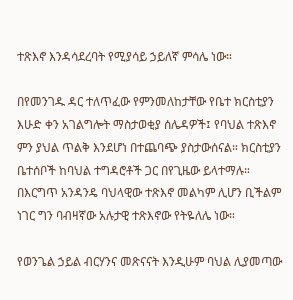ተጽእኖ እንዳሳደረባት የሚያሳይ ኃይለኛ ምሳሌ ነው።

በየመንገዱ ዳር ተለጥፈው የምንመለከታቸው የቤተ ክርስቲያን እሁድ ቀን አገልግሎት ማስታወቂያ ሰሌዳዎች፤ የባህል ተጽእኖ ምን ያህል ጥልቅ እንደሆነ በተጨባጭ ያስታውሰናል። ክርስቲያን ቤተሰቦች ከባህል ተግዳሮቶች ጋር በየጊዜው ይላተማሉ። በእርግጥ አንዳንዴ ባህላዊው ተጽእኖ መልካም ሊሆን ቢችልም ነገር ግን ባብዛኛው አሉታዊ ተጽእኖው የትዬለሌ ነው።

የወንጌል ኃይል ብርሃንና መጽናናት እንዲሁም ባህል ሊያመጣው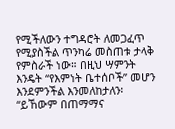የሚችለውን ተግዳሮት ለመጋፈጥ የሚያስችል ጥንካሬ መስጠቱ ታላቅ የምስራች ነው። በዚህ ሣምንት እንዴት “የእምነት ቤተሰቦች” መሆን እንደምንችል እንመለከታለን፡ “ይኸውም በጠማማና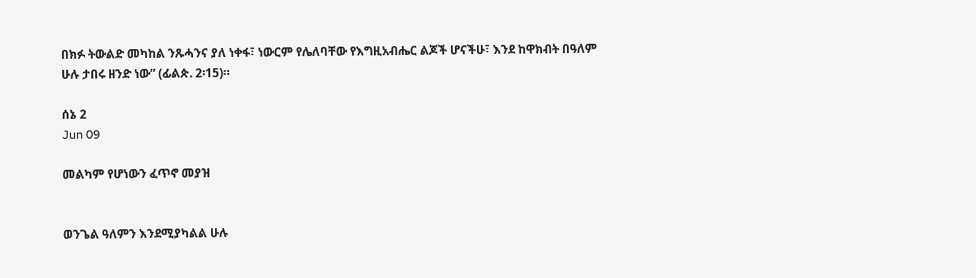በክፉ ትውልድ መካከል ንጹሓንና ያለ ነቀፋ፣ ነውርም የሌለባቸው የእግዚአብሔር ልጆች ሆናችሁ፣ እንደ ከዋክብት በዓለም ሁሉ ታበሩ ዘንድ ነው” (ፊልጵ. 2፡15)።

ሰኔ 2
Jun 09

መልካም የሆነውን ፈጥኖ መያዝ


ወንጌል ዓለምን እንደሚያካልል ሁሉ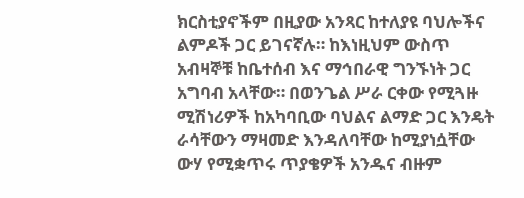ክርስቲያኖችም በዚያው አንጻር ከተለያዩ ባህሎችና ልምዶች ጋር ይገናኛሉ። ከእነዚህም ውስጥ አብዛኞቹ ከቤተሰብ እና ማኅበራዊ ግንኙነት ጋር አግባብ አላቸው። በወንጌል ሥራ ርቀው የሚጓዙ ሚሽነሪዎች ከአካባቢው ባህልና ልማድ ጋር እንዴት ራሳቸውን ማዛመድ እንዳለባቸው ከሚያነሷቸው ውሃ የሚቋጥሩ ጥያቄዎች አንዱና ብዙም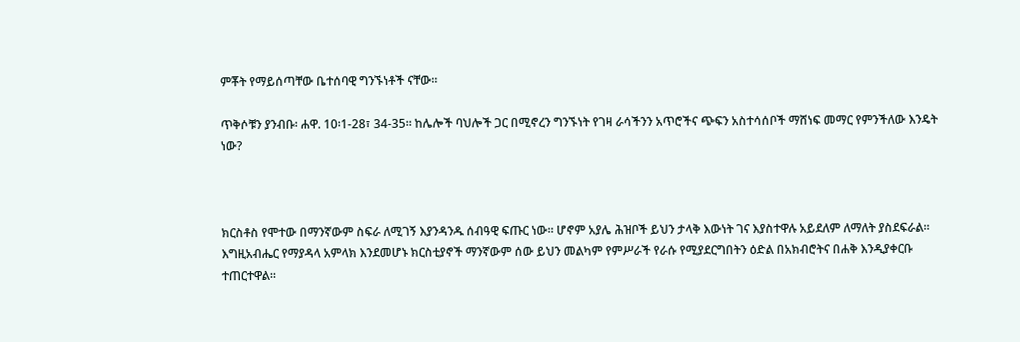ምቾት የማይሰጣቸው ቤተሰባዊ ግንኙነቶች ናቸው።

ጥቅሶቹን ያንብቡ፡ ሐዋ. 10፡1-28፣ 34-35። ከሌሎች ባህሎች ጋር በሚኖረን ግንኙነት የገዛ ራሳችንን አጥሮችና ጭፍን አስተሳሰቦች ማሸነፍ መማር የምንችለው እንዴት ነው?



ክርስቶስ የሞተው በማንኛውም ስፍራ ለሚገኝ እያንዳንዱ ሰብዓዊ ፍጡር ነው። ሆኖም አያሌ ሕዝቦች ይህን ታላቅ እውነት ገና እያስተዋሉ አይደለም ለማለት ያስደፍራል። እግዚአብሔር የማያዳላ አምላክ እንደመሆኑ ክርስቲያኖች ማንኛውም ሰው ይህን መልካም የምሥራች የራሱ የሚያደርግበትን ዕድል በአክብሮትና በሐቅ እንዲያቀርቡ ተጠርተዋል።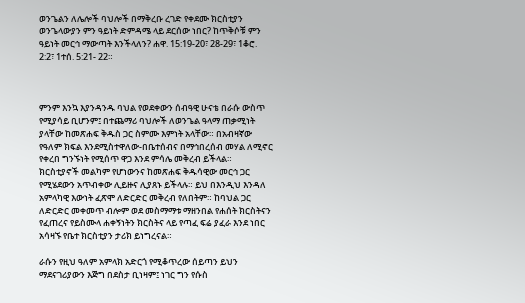ወንጌልን ለሌሎች ባህሎች በማቅረቡ ረገድ የቀደሙ ክርስቲያን ወንጌላውያን ምን ዓይነት ድምዳሜ ላይ ደርሰው ነበር? ከጥቅሶቹ ምን ዓይነት መርኅ ማውጣት እንችላለን? ሐዋ. 15:19-20፣ 28-29፣ 1ቆሮ. 2:2፣ 1ተሰ. 5:21- 22።



ምንም እንኳ እያንዳንዱ ባህል የወደቀውን ሰብዓዊ ሁናቴ በራሱ ውስጥ የሚያሳይ ቢሆንም፤ በተጨማሪ ባህሎች ለወንጌል ዓላማ ጠቃሚነት ያላቸው ከመጽሐፍ ቅዱስ ጋር ስምሙ እምነት አላቸው። በአብዛኛው የዓለም ክፍል እንደሚስተዋለው-በቤተሰብና በማኅበረሰብ መሃል ለሚኖር የቀረበ ግንኙነት የሚሰጥ ዋጋ እንደ ምሳሌ መቅረብ ይችላል። ክርስቲያኖች መልካም የሆነውንና ከመጽሐፍ ቅዱሳዊው መርኅ ጋር የሚሄደውን አጥብቀው ሊይዙና ሊያጸኑ ይችላሉ። ይህ በእንዲህ እንዳለ አምላካዊ እውነት ፈጽሞ ለድርድር መቅረብ የለበትም። ከባህል ጋር ለድርድር መቀመጥ ብሎም ወደ መስማማቱ ማዘንበል የሐሰት ክርስትናን የፈጠረና የይስሙላ ሐቀኝነትን ክርስትና ላይ የጣፈ ፍሬ ያፈራ እንደ ነበር አሳዛኙ የቤተ ክርስቲያን ታሪክ ይነግረናል።

ራሱን የዚህ ዓለም አምላክ አድርጎ የሚቆጥረው ሰይጣን ይህን ማደናገሪያውን እጅግ በደስታ ቢነዛም፤ ነገር ግን የሱስ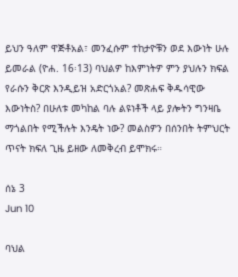ይህን ዓለም ዋጅቶአል፣ መንፈሱም ተከታዮቹን ወደ እውነት ሁሉ ይመራል (ዮሐ. 16፡13) ባህልዎ ከእምነትዎ ምን ያህሉን ክፍል የራሱን ቅርጽ እንዲይዝ አድርጎአል? መጽሐፍ ቅዱሳዊው እውነትስ? በሁለቱ መካከል ባሉ ልዩነቶች ላይ ያሎትን ግንዛቤ ማጎልበት የሚችሉት እንዴት ነው? መልስዎን በሰንበት ትምህርት ጥናት ክፍለ ጊዜ ይዘው ለመቅረብ ይሞክሩ።

ሰኔ 3
Jun 10

ባህል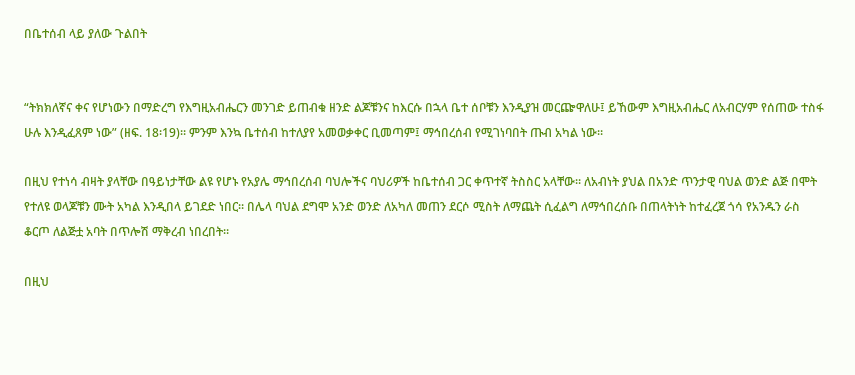በቤተሰብ ላይ ያለው ጉልበት


“ትክክለኛና ቀና የሆነውን በማድረግ የእግዚአብሔርን መንገድ ይጠብቁ ዘንድ ልጆቹንና ከእርሱ በኋላ ቤተ ሰቦቹን እንዲያዝ መርጬዋለሁ፤ ይኸውም እግዚአብሔር ለአብርሃም የሰጠው ተስፋ ሁሉ እንዲፈጸም ነው” (ዘፍ. 18፡19)። ምንም እንኳ ቤተሰብ ከተለያየ አመወቃቀር ቢመጣም፤ ማኅበረሰብ የሚገነባበት ጡብ አካል ነው።

በዚህ የተነሳ ብዛት ያላቸው በዓይነታቸው ልዩ የሆኑ የአያሌ ማኅበረሰብ ባህሎችና ባህሪዎች ከቤተሰብ ጋር ቀጥተኛ ትስስር አላቸው። ለአብነት ያህል በአንድ ጥንታዊ ባህል ወንድ ልጅ በሞት የተለዩ ወላጆቹን ሙት አካል እንዲበላ ይገደድ ነበር። በሌላ ባህል ደግሞ አንድ ወንድ ለአካለ መጠን ደርሶ ሚስት ለማጨት ሲፈልግ ለማኅበረሰቡ በጠላትነት ከተፈረጀ ጎሳ የአንዱን ራስ ቆርጦ ለልጅቷ አባት በጥሎሽ ማቅረብ ነበረበት።

በዚህ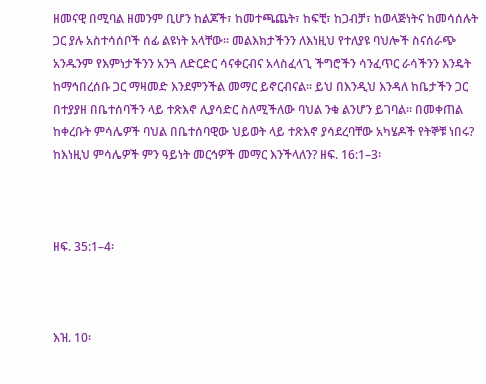ዘመናዊ በሚባል ዘመንም ቢሆን ከልጆች፣ ከመተጫጨት፣ ከፍቺ፣ ከጋብቻ፣ ከወላጅነትና ከመሳሰሉት ጋር ያሉ አስተሳሰቦች ሰፊ ልዩነት አላቸው። መልእክታችንን ለእነዚህ የተለያዩ ባህሎች ስናሰራጭ አንዱንም የእምነታችንን አንጓ ለድርድር ሳናቀርብና አላስፈላጊ ችግሮችን ሳንፈጥር ራሳችንን እንዴት ከማኅበረሰቡ ጋር ማዛመድ እንደምንችል መማር ይኖርብናል። ይህ በእንዲህ እንዳለ ከቤታችን ጋር በተያያዘ በቤተሰባችን ላይ ተጽእኖ ሊያሳድር ስለሚችለው ባህል ንቁ ልንሆን ይገባል። በመቀጠል ከቀረቡት ምሳሌዎች ባህል በቤተሰባዊው ህይወት ላይ ተጽእኖ ያሳደረባቸው አካሄዶች የትኞቹ ነበሩ? ከእነዚህ ምሳሌዎች ምን ዓይነት መርኅዎች መማር እንችላለን? ዘፍ. 16:1–3፡



ዘፍ. 35:1–4፡



እዝ. 10፡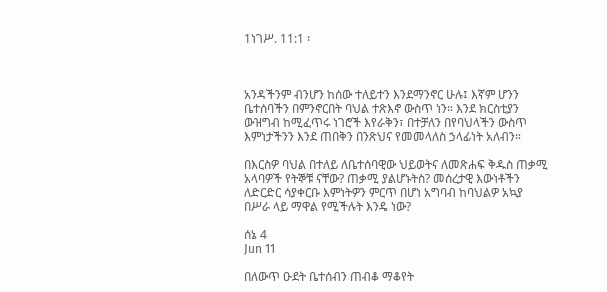1ነገሥ. 11:1 ፡



አንዳችንም ብንሆን ከሰው ተለይተን እንደማንኖር ሁሉ፤ እኛም ሆንን ቤተሰባችን በምንኖርበት ባህል ተጽእኖ ውስጥ ነን። እንደ ክርስቲያን ውዝግብ ከሚፈጥሩ ነገሮች እየራቅን፣ በተቻለን በየባህላችን ውስጥ እምነታችንን እንደ ጠበቅን በንጽህና የመመላለስ ኃላፊነት አለብን።

በእርስዎ ባህል በተለይ ለቤተሰባዊው ህይወትና ለመጽሐፍ ቅዱስ ጠቃሚ አላባዎች የትኞቹ ናቸው? ጠቃሚ ያልሆኑትስ? መሰረታዊ እውነቶችን ለድርድር ሳያቀርቡ እምነትዎን ምርጥ በሆነ አግባብ ከባህልዎ አኳያ በሥራ ላይ ማዋል የሚችሉት እንዴ ነው?

ሰኔ 4
Jun 11

በለውጥ ዑደት ቤተሰብን ጠብቆ ማቆየት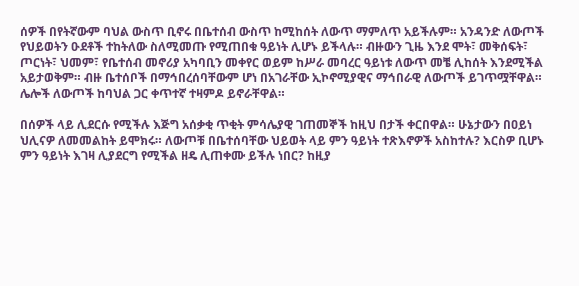ሰዎች በየትኛውም ባህል ውስጥ ቢኖሩ በቤተሰብ ውስጥ ከሚከሰት ለውጥ ማምለጥ አይችሉም። አንዳንድ ለውጦች የህይወትን ዑደቶች ተከትለው ስለሚመጡ የሚጠበቁ ዓይነት ሊሆኑ ይችላሉ። ብዙውን ጊዜ እንደ ሞት፣ መቅሰፍት፣ ጦርነት፣ ህመም፣ የቤተሰብ መኖሪያ አካባቢን መቀየር ወይም ከሥራ መባረር ዓይነቱ ለውጥ መቼ ሊከሰት እንደሚችል አይታወቅም። ብዙ ቤተሰቦች በማኅበረሰባቸውም ሆነ በአገራቸው ኢኮኖሚያዊና ማኅበራዊ ለውጦች ይገጥሟቸዋል። ሌሎች ለውጦች ከባህል ጋር ቀጥተኛ ተዛምዶ ይኖራቸዋል።

በሰዎች ላይ ሊደርሱ የሚችሉ እጅግ አሰቃቂ ጥቂት ምሳሌያዊ ገጠመኞች ከዚህ በታች ቀርበዋል። ሁኔታውን በዐይነ ህሊናዎ ለመመልከት ይሞክሩ። ለውጦቹ በቤተሰባቸው ህይወት ላይ ምን ዓይነት ተጽእኖዎች አስከተሉ? እርስዎ ቢሆኑ ምን ዓይነት እገዛ ሊያደርግ የሚችል ዘዴ ሊጠቀሙ ይችሉ ነበር? ከዚያ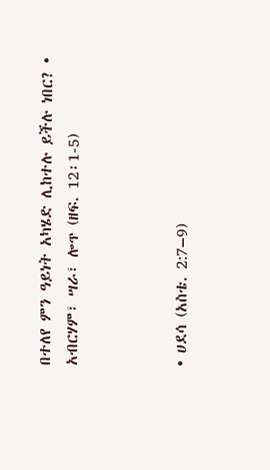በተለየ ምን ዓይነት አካሄድ ሊከተሉ ይችሉ ነበር? • አብርሃም፣ ሣራ፣ ሎጥ (ዘፍ. 12፡1-5)



• ሀደሳ (አስቴ. 2:7–9)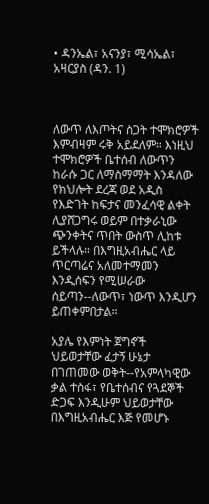• ዳንኤል፣ አናንያ፣ ሚሳኤል፣ አዛርያስ (ዳን. 1)



ለውጥ ለእጦትና ስጋት ተሞክሮዎች እምብዛም ሩቅ አይደለም። እነዚህ ተሞክሮዎች ቤተሰብ ለውጥን ከራሱ ጋር ለማስማማት እንዳለው የክህሎት ደረጃ ወደ አዲስ የእድገት ከፍታና መንፈሳዊ ልቀት ሊያሸጋግሩ ወይም በተቃራኒው ጭንቀትና ጥበት ውስጥ ሊከቱ ይችላሉ። በእግዚአብሔር ላይ ጥርጣሬና አለመተማመን እንዲሰፍን የሚሠራው ሰይጣን--ለውጥ፣ ነውጥ እንዲሆን ይጠቀምበታል።

አያሌ የእምነት ጀግኖች ህይወታቸው ፈታኝ ሁኔታ በገጠመው ወቅት--የአምላካዊው ቃል ተስፋ፣ የቤተሰብና የጓደኞች ድጋፍ እንዲሁም ህይወታቸው በእግዚአብሔር እጅ የመሆኑ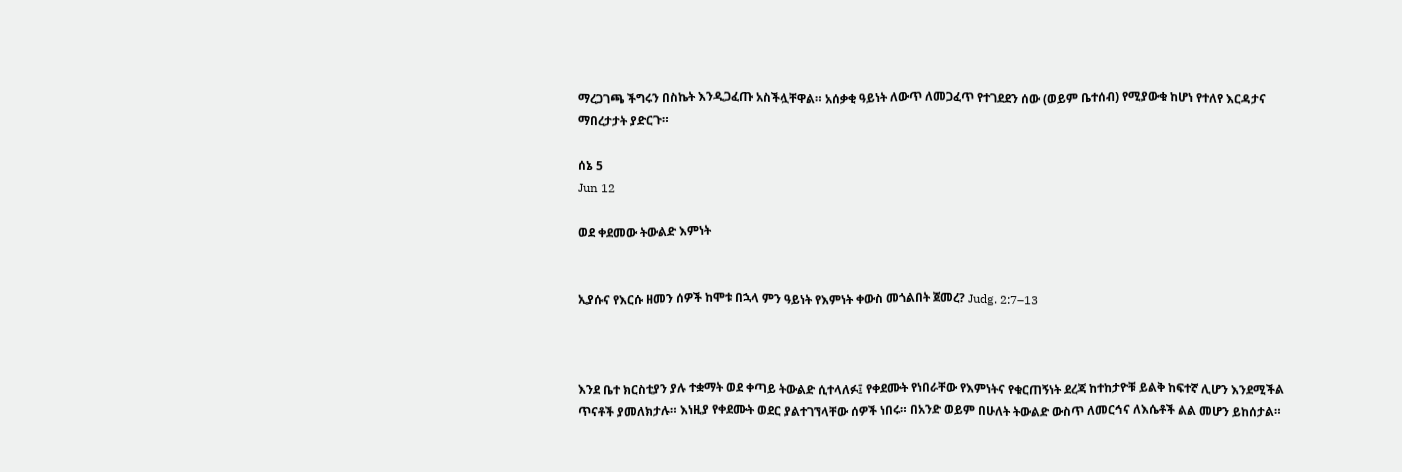ማረጋገጫ ችግሩን በስኬት እንዲጋፈጡ አስችሏቸዋል። አሰቃቂ ዓይነት ለውጥ ለመጋፈጥ የተገደደን ሰው (ወይም ቤተሰብ) የሚያውቁ ከሆነ የተለየ እርዳታና ማበረታታት ያድርጉ።

ሰኔ 5
Jun 12

ወደ ቀደመው ትውልድ እምነት


ኢያሱና የእርሱ ዘመን ሰዎች ከሞቱ በኋላ ምን ዓይነት የእምነት ቀውስ መጎልበት ጀመረ? Judg. 2:7–13



እንደ ቤተ ክርስቲያን ያሉ ተቋማት ወደ ቀጣይ ትውልድ ሲተላለፉ፤ የቀደሙት የነበራቸው የእምነትና የቁርጠኝነት ደረጃ ከተከታዮቹ ይልቅ ከፍተኛ ሊሆን እንደሚችል ጥናቶች ያመለክታሉ። እነዚያ የቀደሙት ወደር ያልተገኘላቸው ሰዎች ነበሩ። በአንድ ወይም በሁለት ትውልድ ውስጥ ለመርኅና ለእሴቶች ልል መሆን ይከሰታል።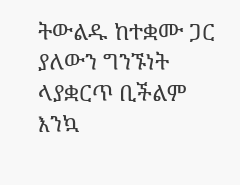ትውልዱ ከተቋሙ ጋር ያለውን ግንኙነት ላያቋርጥ ቢችልም እንኳ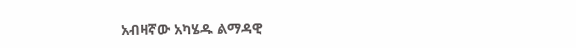አብዛኛው አካሄዱ ልማዳዊ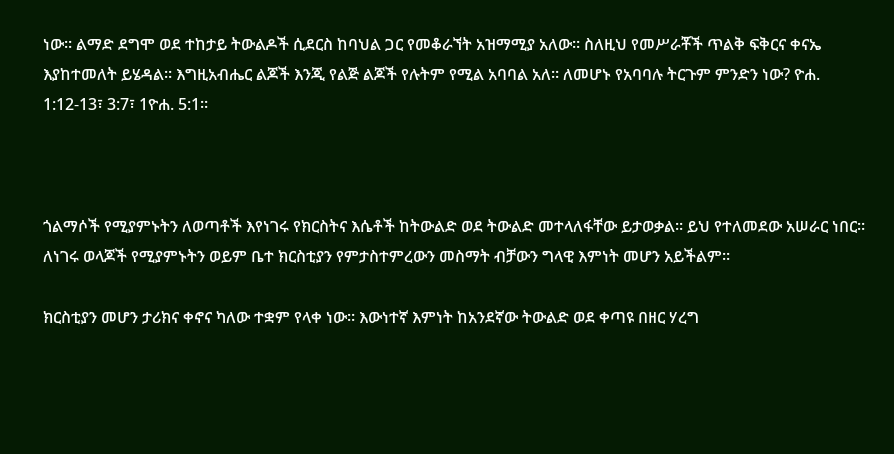ነው። ልማድ ደግሞ ወደ ተከታይ ትውልዶች ሲደርስ ከባህል ጋር የመቆራኘት አዝማሚያ አለው። ስለዚህ የመሥራቾች ጥልቅ ፍቅርና ቀናኤ እያከተመለት ይሄዳል። እግዚአብሔር ልጆች እንጂ የልጅ ልጆች የሉትም የሚል አባባል አለ። ለመሆኑ የአባባሉ ትርጉም ምንድን ነው? ዮሐ. 1:12-13፣ 3:7፣ 1ዮሐ. 5:1።



ጎልማሶች የሚያምኑትን ለወጣቶች እየነገሩ የክርስትና እሴቶች ከትውልድ ወደ ትውልድ መተላለፋቸው ይታወቃል። ይህ የተለመደው አሠራር ነበር። ለነገሩ ወላጆች የሚያምኑትን ወይም ቤተ ክርስቲያን የምታስተምረውን መስማት ብቻውን ግላዊ እምነት መሆን አይችልም።

ክርስቲያን መሆን ታሪክና ቀኖና ካለው ተቋም የላቀ ነው። እውነተኛ እምነት ከአንደኛው ትውልድ ወደ ቀጣዩ በዘር ሃረግ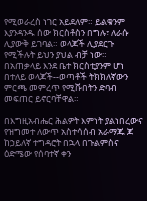የሚወራረስ ነገር አይደለም። ይልቁንም እያንዳንዱ ሰው ክርስቶስን በግሉ፣ ለራሱ ሊያውቅ ይገባል። ወላጆች ሊያደርጉ የሚችሉት ይህን ያህል ብቻ ነው። በአጠቃላይ እንደ ቤተ ክርስቲያንም ሆነ በተለይ ወላጆች--ወጣቶች ትክክለኛውን ምርጫ መምረጥ የሚሹበትን ድባብ መፍጠር ይኖርባቸዋል።

በእግዚአብሔር ሕልዎት እምነት ያልነበረውና የዝግመተ ለውጥ አስተሳሰብ አራማጁ ጆ ከኃይለኛ ተግዳሮት በኋላ በጉልምስና ዕድሜው የሰባተኛ ቀን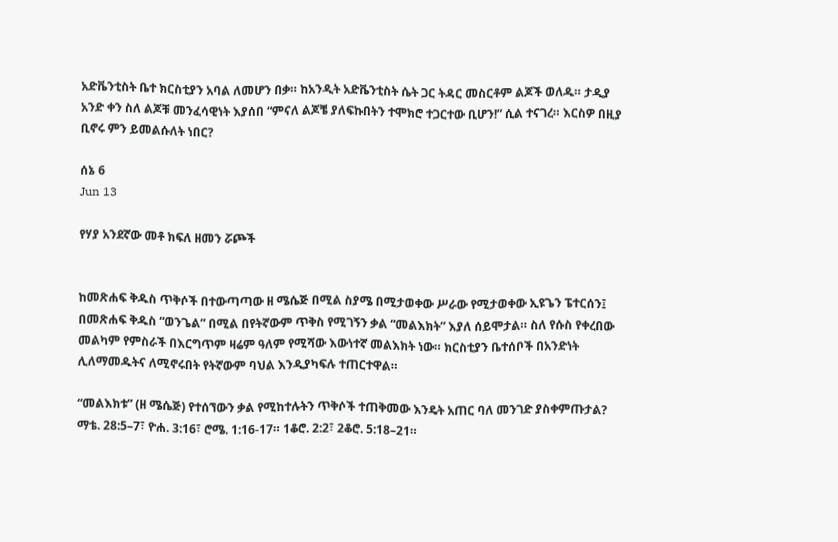አድቬንቲስት ቤተ ክርስቲያን አባል ለመሆን በቃ። ከአንዲት አድቬንቲስት ሴት ጋር ትዳር መስርቶም ልጆች ወለዱ። ታዲያ አንድ ቀን ስለ ልጆቹ መንፈሳዊነት እያሰበ “ምናለ ልጆቼ ያለፍኩበትን ተሞክሮ ተጋርተው ቢሆን!” ሲል ተናገረ። እርስዎ በዚያ ቢኖሩ ምን ይመልሱለት ነበር?

ሰኔ 6
Jun 13

የሃያ አንደኛው መቶ ክፍለ ዘመን ሯጮች


ከመጽሐፍ ቅዱስ ጥቅሶች በተውጣጣው ዘ ሜሴጅ በሚል ስያሜ በሚታወቀው ሥራው የሚታወቀው ኢዩጌን ፔተርሰን፤ በመጽሐፍ ቅዱስ “ወንጌል” በሚል በየትኛውም ጥቅስ የሚገኝን ቃል “መልእክት” እያለ ሰይሞታል። ስለ የሱስ የቀረበው መልካም የምስራች በእርግጥም ዛሬም ዓለም የሚሻው እውነተኛ መልእክት ነው። ክርስቲያን ቤተሰቦች በአንድነት ሊለማመዱትና ለሚኖሩበት የትኛውም ባህል እንዲያካፍሉ ተጠርተዋል።

“መልእክቱ” (ዘ ሜሴጅ) የተሰኘውን ቃል የሚከተሉትን ጥቅሶች ተጠቅመው እንዴት አጠር ባለ መንገድ ያስቀምጡታል? ማቴ. 28:5–7፣ ዮሐ. 3:16፣ ሮሜ. 1:16-17። 1ቆሮ. 2:2፣ 2ቆሮ. 5:18–21።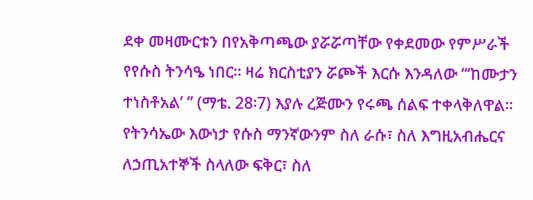ደቀ መዛሙርቱን በየአቅጣጫው ያሯሯጣቸው የቀደመው የምሥራች የየሱስ ትንሳዔ ነበር። ዛሬ ክርስቲያን ሯጮች እርሱ እንዳለው “‘ከሙታን ተነስቶአል’ ” (ማቴ. 28፡7) እያሉ ረጅሙን የሩጫ ሰልፍ ተቀላቅለዋል። የትንሳኤው እውነታ የሱስ ማንኛውንም ስለ ራሱ፣ ስለ እግዚአብሔርና ለኃጢአተኞች ስላለው ፍቅር፣ ስለ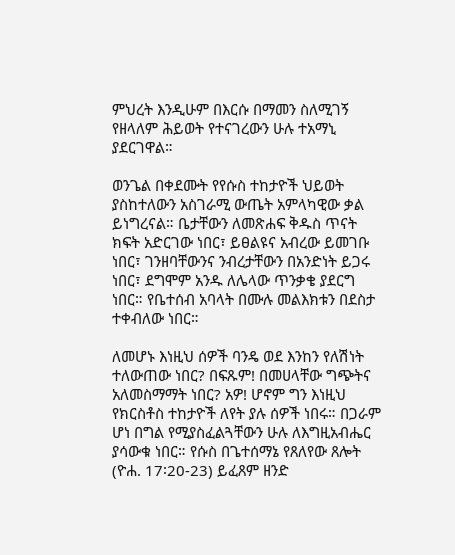ምህረት እንዲሁም በእርሱ በማመን ስለሚገኝ የዘላለም ሕይወት የተናገረውን ሁሉ ተአማኒ ያደርገዋል።

ወንጌል በቀደሙት የየሱስ ተከታዮች ህይወት ያስከተለውን አስገራሚ ውጤት አምላካዊው ቃል ይነግረናል። ቤታቸውን ለመጽሐፍ ቅዱስ ጥናት ክፍት አድርገው ነበር፣ ይፀልዩና አብረው ይመገቡ ነበር፣ ገንዘባቸውንና ንብረታቸውን በአንድነት ይጋሩ ነበር፣ ደግሞም አንዱ ለሌላው ጥንቃቄ ያደርግ ነበር። የቤተሰብ አባላት በሙሉ መልእክቱን በደስታ ተቀብለው ነበር።

ለመሆኑ እነዚህ ሰዎች ባንዴ ወደ እንከን የለሽነት ተለውጠው ነበር? በፍጹም! በመሀላቸው ግጭትና አለመስማማት ነበር? አዎ! ሆኖም ግን እነዚህ የክርስቶስ ተከታዮች ለየት ያሉ ሰዎች ነበሩ። በጋራም ሆነ በግል የሚያስፈልጓቸውን ሁሉ ለእግዚአብሔር ያሳውቁ ነበር። የሱስ በጌተሰማኔ የጸለየው ጸሎት (ዮሐ. 17፡20-23) ይፈጸም ዘንድ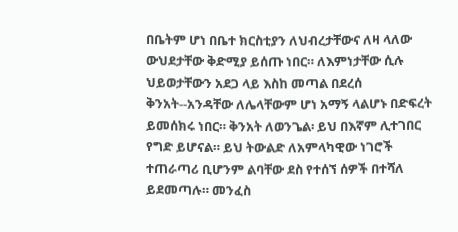በቤትም ሆነ በቤተ ክርስቲያን ለህብረታቸውና ለዛ ላለው ውህደታቸው ቅድሚያ ይሰጡ ነበር። ለእምነታቸው ሲሉ ህይወታቸውን አደጋ ላይ እስከ መጣል በደረሰ ቅንአት--አንዳቸው ለሌላቸውም ሆነ አማኝ ላልሆኑ በድፍረት ይመሰክሩ ነበር። ቅንአት ለወንጌል፡ ይህ በእኛም ሊተገበር የግድ ይሆናል። ይህ ትውልድ ለአምላካዊው ነገሮች ተጠራጣሪ ቢሆንም ልባቸው ደስ የተሰኘ ሰዎች በተሻለ ይደመጣሉ። መንፈስ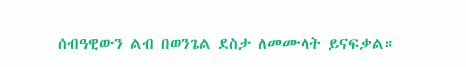ሰብዓዊውን ልብ በወንጌል ደስታ ለመሙላት ይናፍቃል።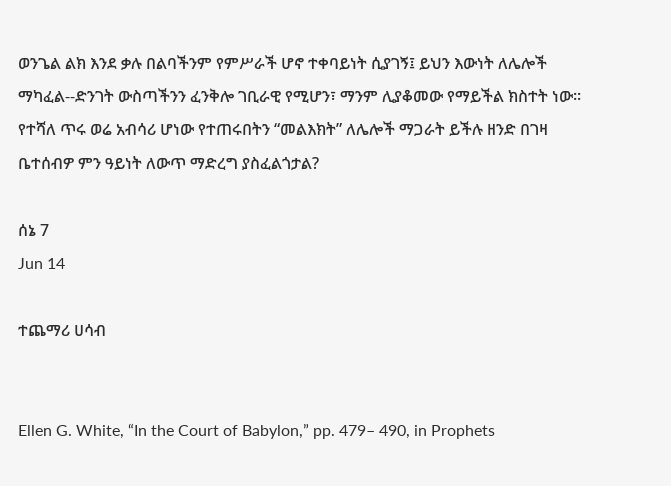ወንጌል ልክ እንደ ቃሉ በልባችንም የምሥራች ሆኖ ተቀባይነት ሲያገኝ፤ ይህን እውነት ለሌሎች ማካፈል--ድንገት ውስጣችንን ፈንቅሎ ገቢራዊ የሚሆን፣ ማንም ሊያቆመው የማይችል ክስተት ነው። የተሻለ ጥሩ ወሬ አብሳሪ ሆነው የተጠሩበትን “መልእክት” ለሌሎች ማጋራት ይችሉ ዘንድ በገዛ ቤተሰብዎ ምን ዓይነት ለውጥ ማድረግ ያስፈልጎታል?

ሰኔ 7
Jun 14

ተጨማሪ ሀሳብ


Ellen G. White, “In the Court of Babylon,” pp. 479– 490, in Prophets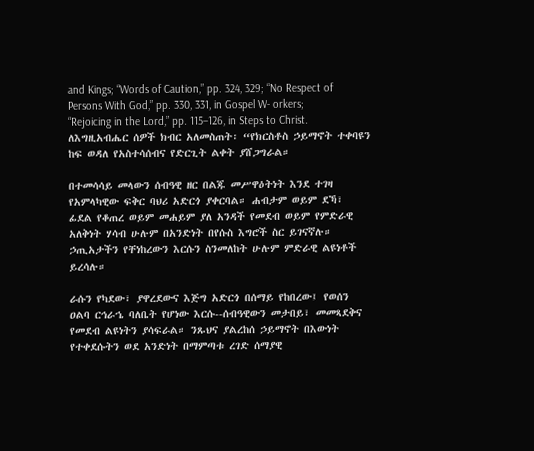and Kings; “Words of Caution,” pp. 324, 329; “No Respect of Persons With God,” pp. 330, 331, in Gospel W- orkers; “Rejoicing in the Lord,” pp. 115–126, in Steps to Christ. ለእግዚአብሔር ሰዎች ክብር አለመስጠት፡ “የክርስቶስ ኃይማኖት ተቀባዩን ከፍ ወዳለ የአስተሳሰብና የድርጊት ልቀት ያሸጋግራል።

በተመሳሳይ መላውን ሰብዓዊ ዘር በልጁ መሥዋዕትነት እንደ ተገዛ የአምላካዊው ፍቅር ባህሪ አድርጎ ያቀርባል። ሐብታም ወይም ደኻ፣ ፊደል የቆጠረ ወይም መሐይም ያለ አንዳች የመደብ ወይም የምድራዊ አለቅነት ሃሳብ ሁሉም በአንድነት በየሱስ እግሮች ስር ይገናኛሉ። ኃጢአታችን የቸነከረውን እርሱን ስንመለከት ሁሉም ምድራዊ ልዩነቶች ይረሳሉ።

ራሱን የካደው፣ ያዋረደውና እጅግ አድርጎ በሰማይ የከበረው፤ የወሰን ዐልባ ርኅራኄ ባለቤት የሆነው እርሱ--ሰብዓዊውን መታበይ፣ መመጻደቅና የመደብ ልዩነትን ያሳፍራል። ንጹህና ያልረከሰ ኃይማኖት በእውነት የተቀደሱትን ወደ አንድነት በማምጣቱ ረገድ ሰማያዊ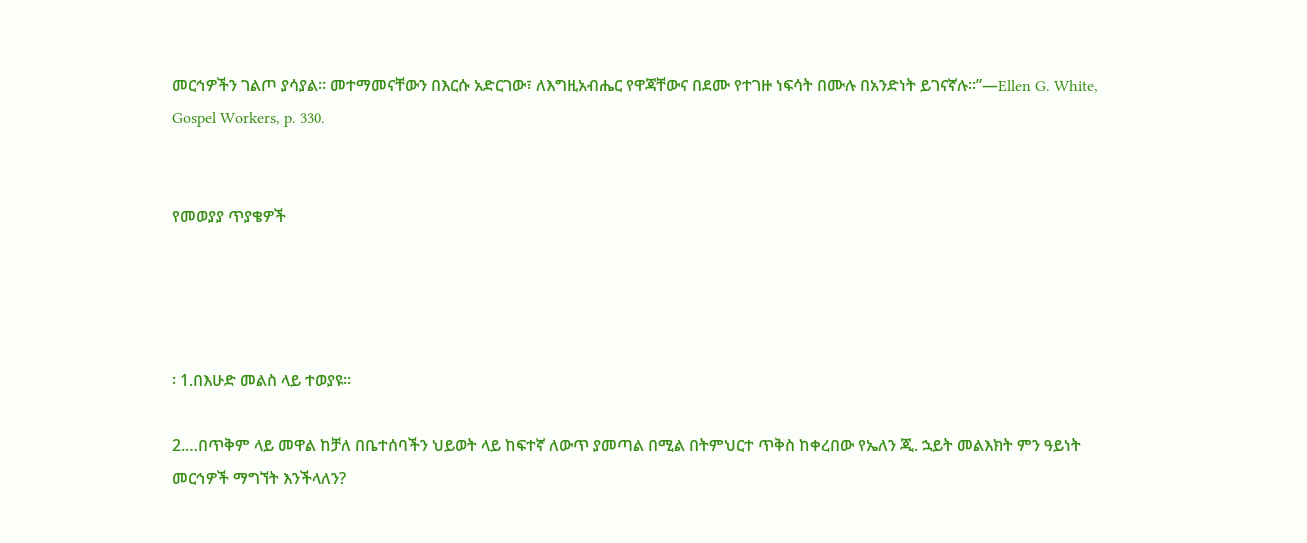መርኅዎችን ገልጦ ያሳያል። መተማመናቸውን በእርሱ አድርገው፣ ለእግዚአብሔር የዋጃቸውና በደሙ የተገዙ ነፍሳት በሙሉ በአንድነት ይገናኛሉ።”—Ellen G. White, Gospel Workers, p. 330.


የመወያያ ጥያቄዎች




፡ 1.በእሁድ መልስ ላይ ተወያዩ።

2.…በጥቅም ላይ መዋል ከቻለ በቤተሰባችን ህይወት ላይ ከፍተኛ ለውጥ ያመጣል በሚል በትምህርተ ጥቅስ ከቀረበው የኤለን ጂ. ኋይት መልእክት ምን ዓይነት መርኅዎች ማግኘት እንችላለን?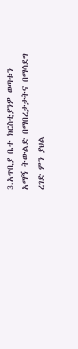3.አጥቢያ ቤተ ክርስቲያንዎ ወጣቱን አማኝ ትውልድ በማበረታታትና በማሳደግ ረገድ ምን ያህል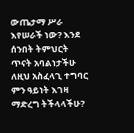ውጤታማ ሥራ እየሠራች ነው? እንደ ሰንበት ትምህርት ጥናት አባልነታችሁ ለዚህ አስፈላጊ ተግባር ምን ዓይነት እገዛ ማድረግ ትችላላችሁ?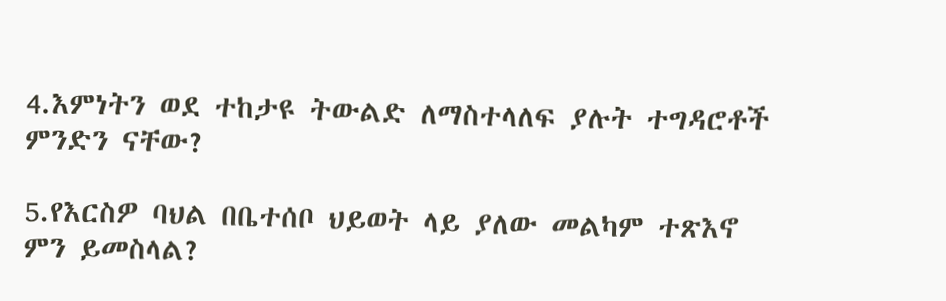4.እምነትን ወደ ተከታዩ ትውልድ ለማስተላለፍ ያሉት ተግዳሮቶች ምንድን ናቸው?

5.የእርስዎ ባህል በቤተሰቦ ህይወት ላይ ያለው መልካም ተጽእኖ ምን ይመስላል?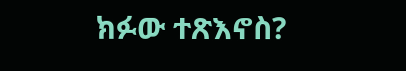ክፉው ተጽእኖስ?